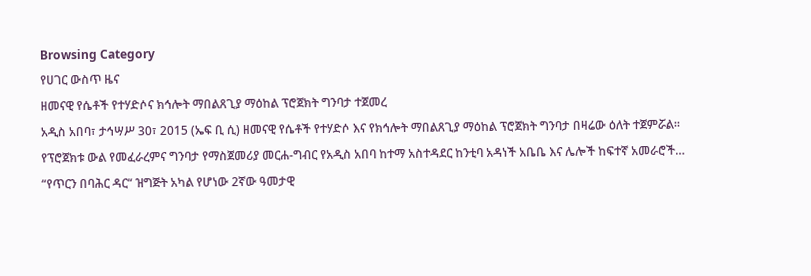Browsing Category
የሀገር ውስጥ ዜና
ዘመናዊ የሴቶች የተሃድሶና ክኅሎት ማበልጸጊያ ማዕከል ፕሮጀክት ግንባታ ተጀመረ
አዲስ አበባ፣ ታኅሣሥ 30፣ 2015 (ኤፍ ቢ ሲ) ዘመናዊ የሴቶች የተሃድሶ እና የክኅሎት ማበልጸጊያ ማዕከል ፕሮጀክት ግንባታ በዛሬው ዕለት ተጀምሯል፡፡
የፕሮጀክቱ ውል የመፈራረምና ግንባታ የማስጀመሪያ መርሐ-ግብር የአዲስ አበባ ከተማ አስተዳደር ከንቲባ አዳነች አቤቤ እና ሌሎች ከፍተኛ አመራሮች…
“የጥርን በባሕር ዳር“ ዝግጅት አካል የሆነው 2ኛው ዓመታዊ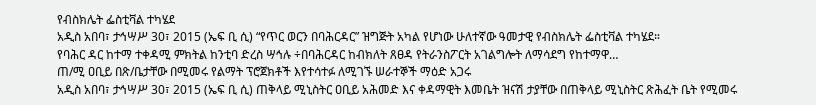የብስክሌት ፌስቲቫል ተካሄደ
አዲስ አበባ፣ ታኅሣሥ 30፣ 2015 (ኤፍ ቢ ሲ) “የጥር ወርን በባሕርዳር” ዝግጅት አካል የሆነው ሁለተኛው ዓመታዊ የብስክሌት ፌስቲቫል ተካሄደ።
የባሕር ዳር ከተማ ተቀዳሚ ምክትል ከንቲባ ድረስ ሣኅሉ ÷በባሕርዳር ከብክለት ጸፀዳ የትራንስፖርት አገልግሎት ለማሳደግ የከተማዋ…
ጠ/ሚ ዐቢይ በጽ/ቤታቸው በሚመሩ የልማት ፕሮጀክቶች እየተሳተፉ ለሚገኙ ሠራተኞች ማዕድ አጋሩ
አዲስ አበባ፣ ታኅሣሥ 30፣ 2015 (ኤፍ ቢ ሲ) ጠቅላይ ሚኒስትር ዐቢይ አሕመድ እና ቀዳማዊት እመቤት ዝናሽ ታያቸው በጠቅላይ ሚኒስትር ጽሕፈት ቤት የሚመሩ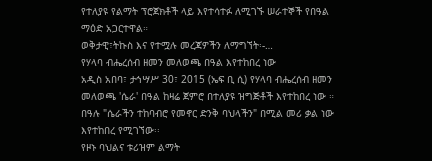የተለያዩ የልማት ፕሮጀክቶች ላይ እየተሳተፉ ለሚገኙ ሠራተኞች የበዓል ማዕድ አጋርተዋል።
ወቅታዊ፣ትኩስ እና የተሟሉ መረጃዎችን ለማግኘት፡-…
የሃላባ ብሔረሰብ ዘመን መለወጫ በዓል እየተከበረ ነው
አዲስ አበባ፣ ታኅሣሥ 30፣ 2015 (ኤፍ ቢ ሲ) የሃላባ ብሔረሰብ ዘመን መለወጫ 'ሴራ' በዓል ከዛሬ ጀምሮ በተለያዩ ዝግጅቶች እየተከበረ ነው ።
በዓሉ "ሴራችን ተከባብሮ የመኖር ድንቅ ባህላችን" በሚል መሪ ቃል ነው እየተከበረ የሚገኘው፡፡
የዞኑ ባህልና ቱሪዝም ልማት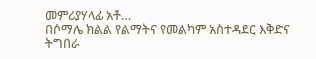መምሪያሃላፊ አቶ…
በሶማሌ ክልል የልማትና የመልካም አስተዳደር እቅድና ትግበራ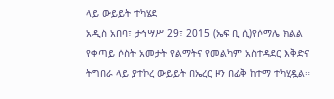ላይ ውይይት ተካሄደ
አዲስ አበባ፣ ታኅሣሥ 29፣ 2015 (ኤፍ ቢ ሲ)የሶማሌ ክልል የቀጣይ ሶስት አመታት የልማትና የመልካም አስተዳደር እቅድና ትግበራ ላይ ያተኮረ ውይይት በኤረር ዞን በፊቅ ከተማ ተካሂዷል።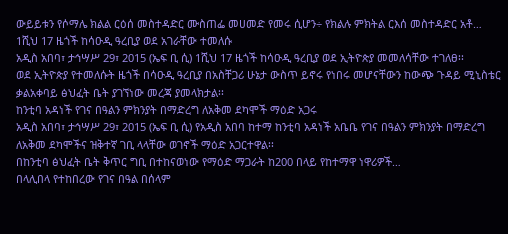ውይይቱን የሶማሌ ክልል ርዕሰ መስተዳድር ሙስጠፌ መሀመድ የመሩ ሲሆን÷ የክልሉ ምክትል ርእሰ መስተዳድር አቶ…
1ሺህ 17 ዜጎች ከሳዑዲ ዓረቢያ ወደ አገራቸው ተመለሱ
አዲስ አበባ፣ ታኅሣሥ 29፣ 2015 (ኤፍ ቢ ሲ) 1ሺህ 17 ዜጎች ከሳዑዲ ዓረቢያ ወደ ኢትዮጵያ መመለሳቸው ተገለፀ፡፡
ወደ ኢትዮጵያ የተመለሱት ዜጎች በሳዑዲ ዓረቢያ በአስቸጋሪ ሁኔታ ውስጥ ይኖሩ የነበሩ መሆናቸውን ከውጭ ጉዳይ ሚኒስቴር ቃልአቀባይ ፅህፈት ቤት ያገኘነው መረጃ ያመላክታል፡፡
ከንቲባ አዳነች የገና በዓልን ምክንያት በማድረግ ለአቅመ ደካሞች ማዕድ አጋሩ
አዲስ አበባ፣ ታኅሣሥ 29፣ 2015 (ኤፍ ቢ ሲ) የአዲስ አበባ ከተማ ከንቲባ አዳነች አቤቤ የገና በዓልን ምክንያት በማድረግ ለአቅመ ደካሞችና ዝቅተኛ ገቢ ላላቸው ወገኖች ማዕድ አጋርተዋል፡፡
በከንቲባ ፅህፈት ቤት ቅጥር ግቢ በተከናወነው የማዕድ ማጋራት ከ200 በላይ የከተማዋ ነዋሪዎች…
በላሊበላ የተከበረው የገና በዓል በሰላም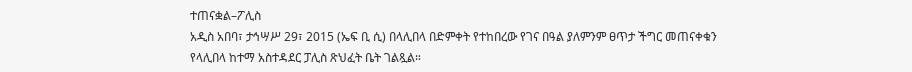ተጠናቋል–ፖሊስ
አዲስ አበባ፣ ታኅሣሥ 29፣ 2015 (ኤፍ ቢ ሲ) በላሊበላ በድምቀት የተከበረው የገና በዓል ያለምንም ፀጥታ ችግር መጠናቀቁን የላሊበላ ከተማ አስተዳደር ፓሊስ ጽህፈት ቤት ገልጿል።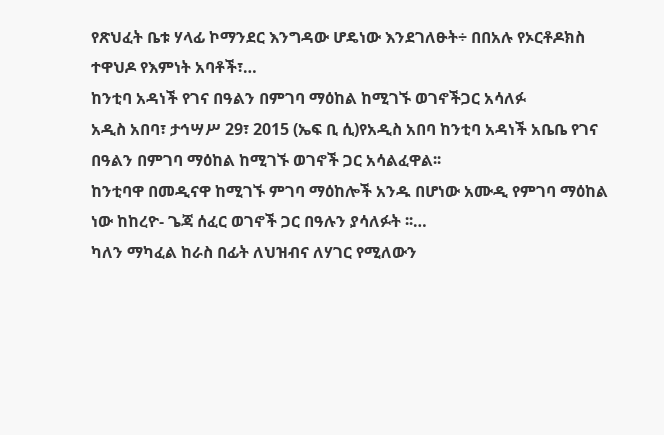የጽህፈት ቤቱ ሃላፊ ኮማንደር እንግዳው ሆዴነው እንደገለፁት÷ በበአሉ የኦርቶዶክስ ተዋህዶ የእምነት አባቶች፣…
ከንቲባ አዳነች የገና በዓልን በምገባ ማዕከል ከሚገኙ ወገኖችጋር አሳለፉ
አዲስ አበባ፣ ታኅሣሥ 29፣ 2015 (ኤፍ ቢ ሲ)የአዲስ አበባ ከንቲባ አዳነች አቤቤ የገና በዓልን በምገባ ማዕከል ከሚገኙ ወገኖች ጋር አሳልፈዋል፡፡
ከንቲባዋ በመዲናዋ ከሚገኙ ምገባ ማዕከሎች አንዱ በሆነው አሙዲ የምገባ ማዕከል ነው ከከረዮ- ጌጃ ሰፈር ወገኖች ጋር በዓሉን ያሳለፉት ፡፡…
ካለን ማካፈል ከራስ በፊት ለህዝብና ለሃገር የሚለውን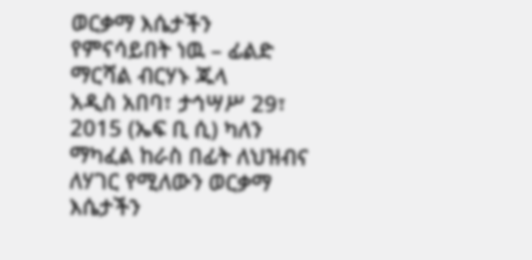ወርቃማ እሴታችን የምናሳይበት ነዉ – ፊልድ ማርሻል ብርሃኑ ጁላ
አዲስ አበባ፣ ታኅሣሥ 29፣ 2015 (ኤፍ ቢ ሲ) ካለን ማካፈል ከራስ በፊት ለህዝብና ለሃገር የሚለውን ወርቃማ እሴታችን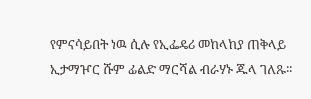የምናሳይበት ነዉ ሲሉ የኢፌዴሪ መከላከያ ጠቅላይ ኢታማዦር ሹም ፊልድ ማርሻል ብራሃኑ ጁላ ገለጹ፡፡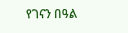የገናን በዓል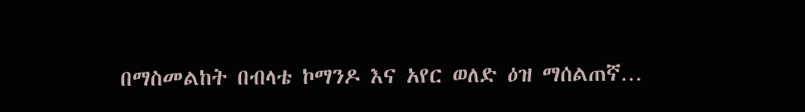በማስመልከት በብላቴ ኮማንዶ እና አየር ወለድ ዕዝ ማሰልጠኛ…